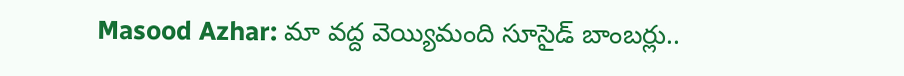Masood Azhar: మా వద్ద వెయ్యిమంది సూసైడ్ బాంబర్లు..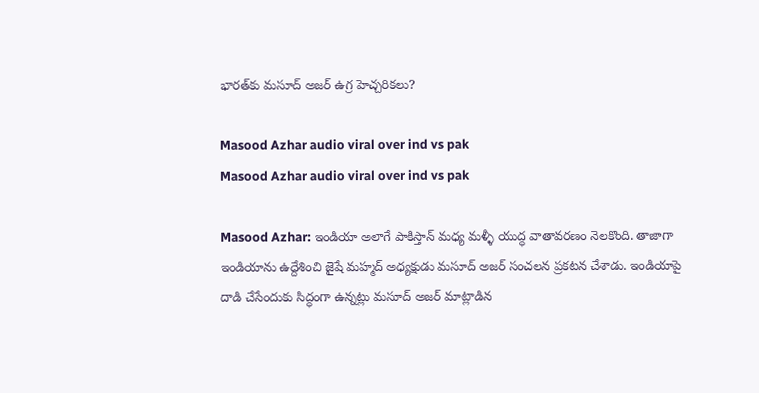భారత్‌కు మసూద్ అజర్ ఉగ్ర హెచ్చరికలు?

Masood Azhar audio viral over ind vs pak
Masood Azhar audio viral over ind vs pak

Masood Azhar: ఇండియా అలాగే పాకిస్తాన్ మధ్య మళ్ళీ యుద్ధ వాతావరణం నెలకొంది. తాజాగా ఇండియాను ఉద్దేశించి జైషే మ‌హ్మ‌ద్ అధ్యక్షుడు మసూద్ అజర్ సంచలన ప్రకటన చేశాడు. ఇండియాపై దాడి చేసేందుకు సిద్ధంగా ఉన్నట్లు మసూద్ అజర్ మాట్లాడిన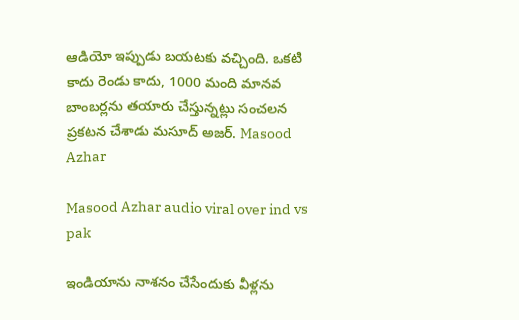ఆడియో ఇప్పుడు బయటకు వచ్చింది. ఒకటి కాదు రెండు కాదు, 1000 మంది మానవ బాంబర్లను తయారు చేస్తున్నట్లు సంచలన ప్రకటన చేశాడు మసూద్ అజర్. Masood Azhar

Masood Azhar audio viral over ind vs pak

ఇండియాను నాశనం చేసేందుకు వీళ్లను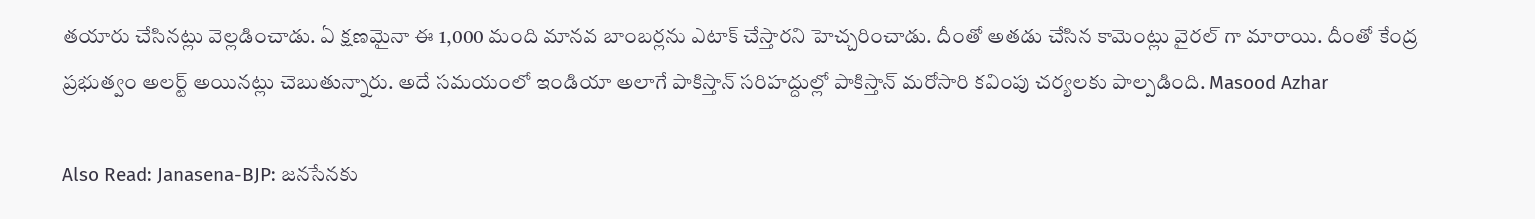తయారు చేసినట్లు వెల్లడించాడు. ఏ క్షణమైనా ఈ 1,000 మంది మానవ బాంబ‌ర్ల‌ను ఎటాక్ చేస్తారని హెచ్చరించాడు. దీంతో అతడు చేసిన కామెంట్లు వైరల్ గా మారాయి. దీంతో కేంద్ర ప్రభుత్వం అలర్ట్ అయినట్లు చెబుతున్నారు. అదే సమయంలో ఇండియా అలాగే పాకిస్తాన్ సరిహద్దుల్లో పాకిస్తాన్ మరోసారి కవింపు చర్యలకు పాల్పడింది. Masood Azhar

Also Read: Janasena-BJP: జనసేనకు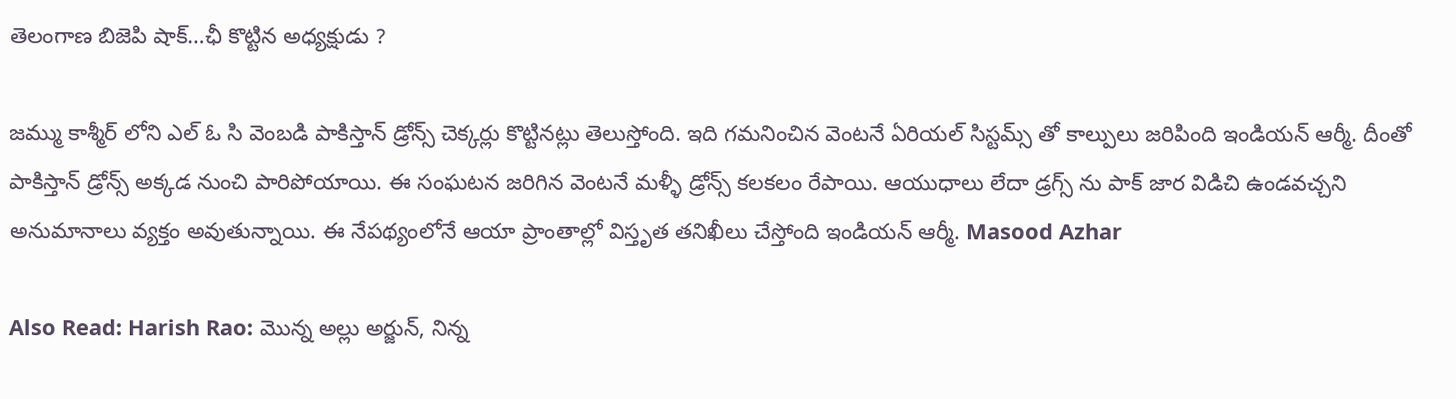తెలంగాణ బిజెపి షాక్…ఛీ కొట్టిన అధ్య‌క్షుడు ?

జమ్ము కాశ్మీర్ లోని ఎల్ ఓ సి వెంబడి పాకిస్తాన్ డ్రోన్స్ చెక్కర్లు కొట్టినట్లు తెలుస్తోంది. ఇది గమనించిన వెంటనే ఏరియల్ సిస్టమ్స్ తో కాల్పులు జరిపింది ఇండియన్ ఆర్మీ. దీంతో పాకిస్తాన్ డ్రోన్స్ అక్కడ నుంచి పారిపోయాయి. ఈ సంఘటన జరిగిన వెంటనే మళ్ళీ డ్రోన్స్ కలకలం రేపాయి. ఆయుధాలు లేదా డ్రగ్స్ ను పాక్ జార విడిచి ఉండవచ్చని అనుమానాలు వ్యక్తం అవుతున్నాయి. ఈ నేపథ్యంలోనే ఆయా ప్రాంతాల్లో విస్తృత తనిఖీలు చేస్తోంది ఇండియన్ ఆర్మీ. Masood Azhar

Also Read: Harish Rao: మొన్న అల్లు అర్జున్, నిన్న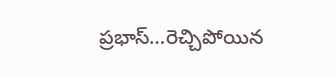ప్రభాస్…రెచ్చిపోయిన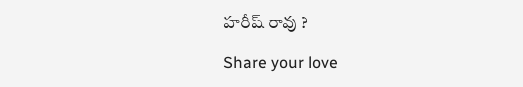హ‌రీష్ రావు ?

Share your love